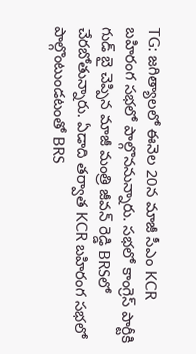TG: జగిత్యాలలో ఈనెల 20న మాజీ సీఎం KCR బహిరంగ సభలో పాల్గొననున్నారు. సభలో కాంగ్రెస్ పార్టీకి గుడ్ బై చెప్పిన మాజీ మంత్రి జీవన్ రెడ్డి BRSలో చేరబోతున్నారు. ఏడాది తర్వాత KCR బహిరంగ సభలో పాల్గొంటుండటంతో BRS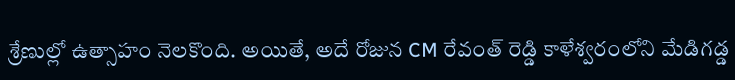శ్రేణుల్లో ఉత్సాహం నెలకొంది. అయితే, అదే రోజున CM రేవంత్ రెడ్డి కాళేశ్వరంలోని మేడిగడ్డ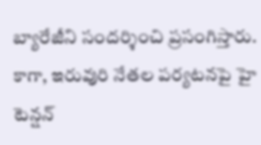బ్యారేజీని సందర్శించి ప్రసంగిస్తారు. కాగా, ఇరువురి నేతల పర్యటనపై హై టెన్షన్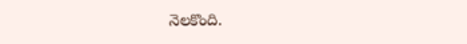నెలకొంది.